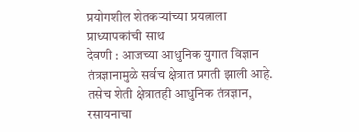प्रयोगशील शेतकऱ्यांच्या प्रयत्नाला प्राध्यापकांची साथ
देवणी : आजच्या आधुनिक युगात विज्ञान तंत्रज्ञानामुळे सर्वच क्षेत्रात प्रगती झाली आहे. तसेच शेती क्षेत्रातही आधुनिक तंत्रज्ञान, रसायनाचा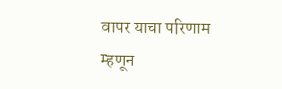वापर याचा परिणाम म्हणून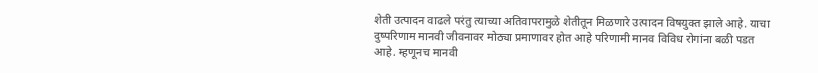शेती उत्पादन वाढले परंतु त्याच्या अतिवापरामुळे शेतीतून मिळणारे उत्पादन विषयुक्त झाले आहे. याचा दुष्परिणाम मानवी जीवनावर मोठ्या प्रमाणावर होत आहे परिणामी मानव विविध रोगांना बळी पडत आहे. म्हणूनच मानवी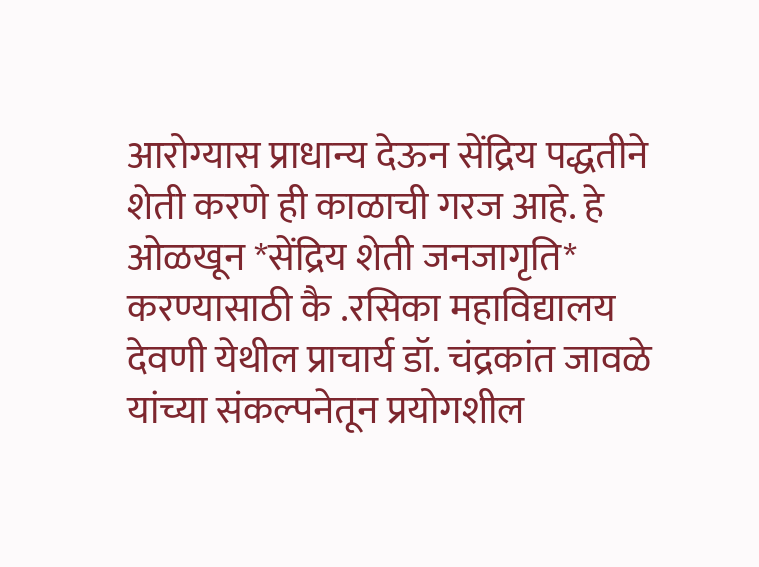आरोग्यास प्राधान्य देऊन सेंद्रिय पद्धतीने शेती करणे ही काळाची गरज आहे. हे ओळखून *सेंद्रिय शेती जनजागृति* करण्यासाठी कै .रसिका महाविद्यालय देवणी येथील प्राचार्य डॉ. चंद्रकांत जावळे यांच्या संकल्पनेतून प्रयोगशील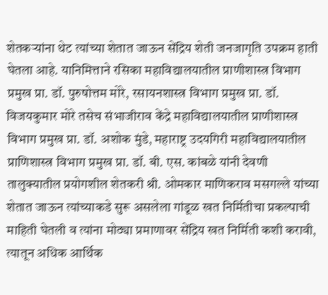शेतकऱ्यांना थेट त्यांच्या शेतात जाऊन सेंद्रिय शेती जनजागृति उपक्रम हाती घेतला आहे. यानिमित्ताने रसिका महाविद्यालयातील प्राणीशास्त्र विभाग प्रमुख प्रा. डॉ. पुरुषोत्तम मोरे, रसायनशास्त्र विभाग प्रमुख प्रा. डॉ. विजयकुमार मोरे तसेच संभाजीराव केंद्रे महाविद्यालयातील प्राणीशास्त्र विभाग प्रमुख प्रा. डॉ. अशोक मुंडे, महाराष्ट्र उदयगिरी महाविद्यालयातील प्राणिशास्त्र विभाग प्रमुख प्रा. डॉ. बी. एस. कांबळे यांनी देवणी तालुक्यातील प्रयोगशील शेतकरी श्री. ओमकार माणिकराव मसगल्ले यांच्या शेतात जाऊन त्यांच्याकडे सुरू असलेला गांडूळ खत निर्मितीचा प्रकल्पाची माहिती घेतली व त्यांना मोठ्या प्रमाणावर सेंद्रिय खत निर्मिती कशी करावी, त्यातून अधिक आर्थिक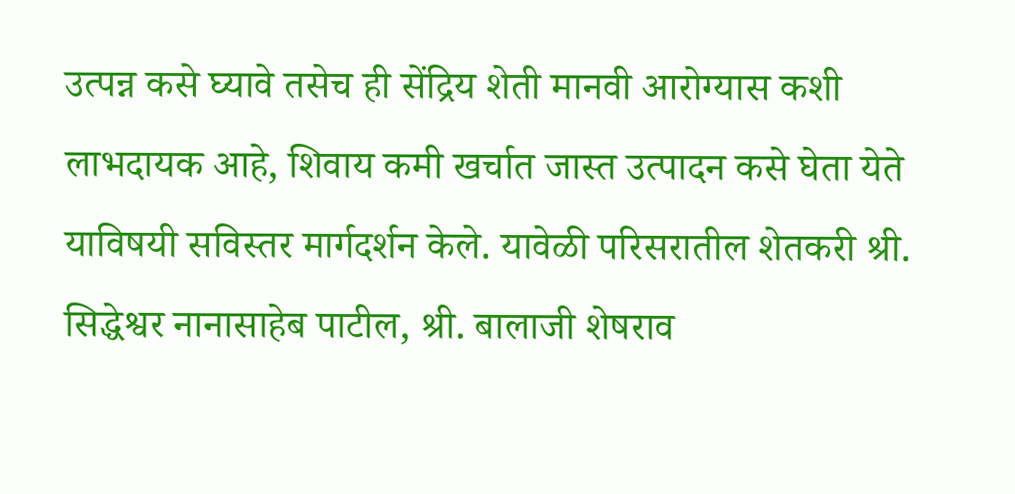उत्पन्न कसे घ्यावे तसेच ही सेंद्रिय शेती मानवी आरोग्यास कशी लाभदायक आहे, शिवाय कमी खर्चात जास्त उत्पादन कसे घेता येते याविषयी सविस्तर मार्गदर्शन केले. यावेळी परिसरातील शेतकरी श्री. सिद्धेश्वर नानासाहेब पाटील, श्री. बालाजी शेषराव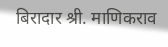बिरादार श्री. माणिकराव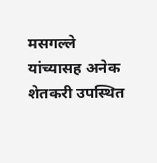मसगल्ले यांच्यासह अनेक शेतकरी उपस्थित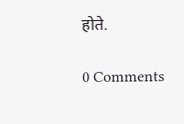होते.

0 Comments